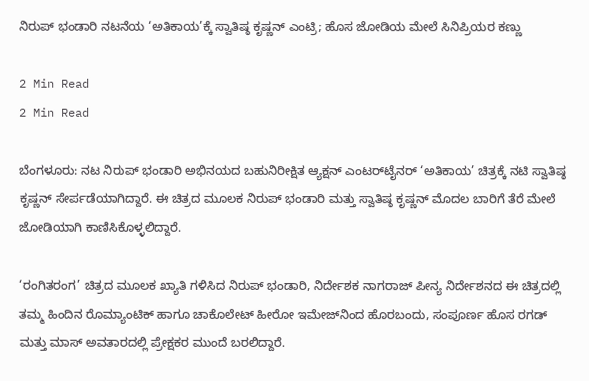ನಿರುಪ್ ಭಂಡಾರಿ ನಟನೆಯ ‘ಅತಿಕಾಯ’ಕ್ಕೆ ಸ್ವಾತಿಷ್ಠ ಕೃಷ್ಣನ್ ಎಂಟ್ರಿ; ಹೊಸ ಜೋಡಿಯ ಮೇಲೆ ಸಿನಿಪ್ರಿಯರ ಕಣ್ಣು

2 Min Read
2 Min Read

ಬೆಂಗಳೂರು: ನಟ ನಿರುಪ್ ಭಂಡಾರಿ ಅಭಿನಯದ ಬಹುನಿರೀಕ್ಷಿತ ಆ್ಯಕ್ಷನ್ ಎಂಟರ್‌ಟೈನರ್ ‘ಅತಿಕಾಯ’ ಚಿತ್ರಕ್ಕೆ ನಟಿ ಸ್ವಾತಿಷ್ಠ ಕೃಷ್ಣನ್ ಸೇರ್ಪಡೆಯಾಗಿದ್ದಾರೆ. ಈ ಚಿತ್ರದ ಮೂಲಕ ನಿರುಪ್ ಭಂಡಾರಿ ಮತ್ತು ಸ್ವಾತಿಷ್ಠ ಕೃಷ್ಣನ್ ಮೊದಲ ಬಾರಿಗೆ ತೆರೆ ಮೇಲೆ ಜೋಡಿಯಾಗಿ ಕಾಣಿಸಿಕೊಳ್ಳಲಿದ್ದಾರೆ.

‘ರಂಗಿತರಂಗ’ ಚಿತ್ರದ ಮೂಲಕ ಖ್ಯಾತಿ ಗಳಿಸಿದ ನಿರುಪ್ ಭಂಡಾರಿ, ನಿರ್ದೇಶಕ ನಾಗರಾಜ್ ಪೀನ್ಯ ನಿರ್ದೇಶನದ ಈ ಚಿತ್ರದಲ್ಲಿ ತಮ್ಮ ಹಿಂದಿನ ರೊಮ್ಯಾಂಟಿಕ್ ಹಾಗೂ ಚಾಕೊಲೇಟ್ ಹೀರೋ ಇಮೇಜ್‌ನಿಂದ ಹೊರಬಂದು, ಸಂಪೂರ್ಣ ಹೊಸ ರಗಡ್ ಮತ್ತು ಮಾಸ್ ಅವತಾರದಲ್ಲಿ ಪ್ರೇಕ್ಷಕರ ಮುಂದೆ ಬರಲಿದ್ದಾರೆ.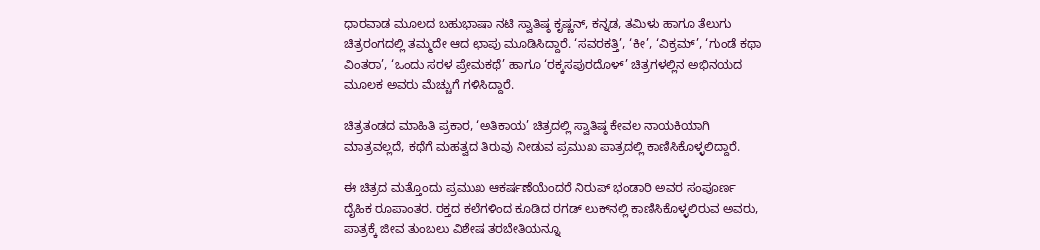ಧಾರವಾಡ ಮೂಲದ ಬಹುಭಾಷಾ ನಟಿ ಸ್ವಾತಿಷ್ಠ ಕೃಷ್ಣನ್, ಕನ್ನಡ, ತಮಿಳು ಹಾಗೂ ತೆಲುಗು ಚಿತ್ರರಂಗದಲ್ಲಿ ತಮ್ಮದೇ ಆದ ಛಾಪು ಮೂಡಿಸಿದ್ದಾರೆ. ‘ಸವರಕತ್ತಿ’, ‘ಕೀ’, ‘ವಿಕ್ರಮ್’, ‘ಗುಂಡೆ ಕಥಾ ವಿಂತರಾ’, ‘ಒಂದು ಸರಳ ಪ್ರೇಮಕಥೆ’ ಹಾಗೂ ‘ರಕ್ಕಸಪುರದೊಳ್’ ಚಿತ್ರಗಳಲ್ಲಿನ ಅಭಿನಯದ ಮೂಲಕ ಅವರು ಮೆಚ್ಚುಗೆ ಗಳಿಸಿದ್ದಾರೆ.

ಚಿತ್ರತಂಡದ ಮಾಹಿತಿ ಪ್ರಕಾರ, ‘ಅತಿಕಾಯ’ ಚಿತ್ರದಲ್ಲಿ ಸ್ವಾತಿಷ್ಠ ಕೇವಲ ನಾಯಕಿಯಾಗಿ ಮಾತ್ರವಲ್ಲದೆ, ಕಥೆಗೆ ಮಹತ್ವದ ತಿರುವು ನೀಡುವ ಪ್ರಮುಖ ಪಾತ್ರದಲ್ಲಿ ಕಾಣಿಸಿಕೊಳ್ಳಲಿದ್ದಾರೆ.

ಈ ಚಿತ್ರದ ಮತ್ತೊಂದು ಪ್ರಮುಖ ಆಕರ್ಷಣೆಯೆಂದರೆ ನಿರುಪ್ ಭಂಡಾರಿ ಅವರ ಸಂಪೂರ್ಣ ದೈಹಿಕ ರೂಪಾಂತರ. ರಕ್ತದ ಕಲೆಗಳಿಂದ ಕೂಡಿದ ರಗಡ್ ಲುಕ್‌ನಲ್ಲಿ ಕಾಣಿಸಿಕೊಳ್ಳಲಿರುವ ಅವರು, ಪಾತ್ರಕ್ಕೆ ಜೀವ ತುಂಬಲು ವಿಶೇಷ ತರಬೇತಿಯನ್ನೂ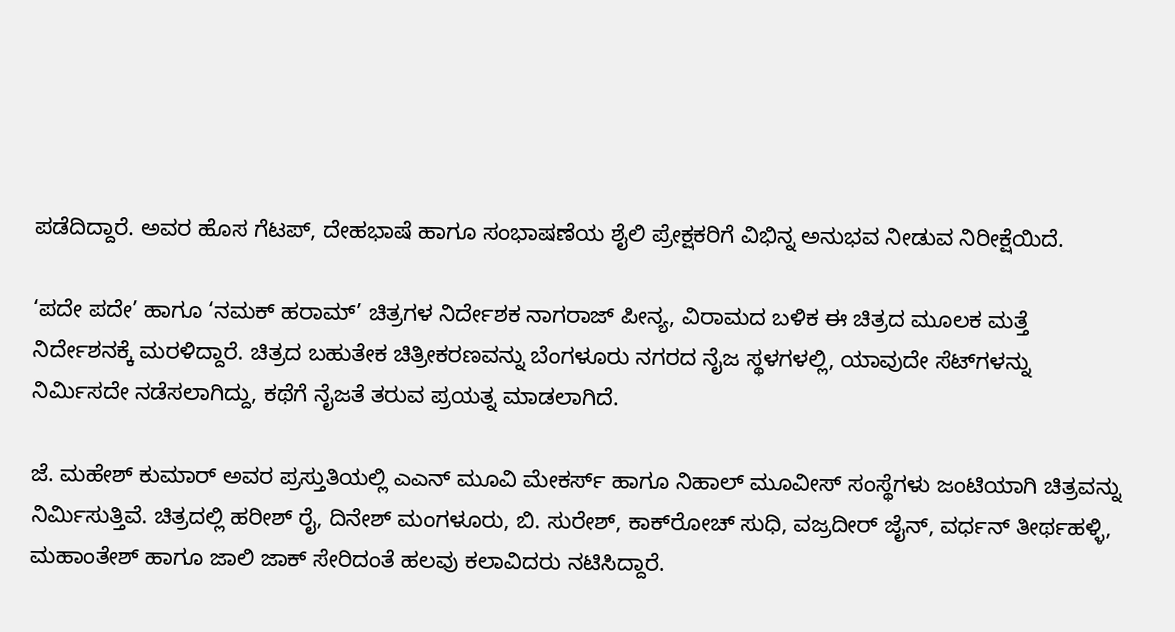ಪಡೆದಿದ್ದಾರೆ. ಅವರ ಹೊಸ ಗೆಟಪ್, ದೇಹಭಾಷೆ ಹಾಗೂ ಸಂಭಾಷಣೆಯ ಶೈಲಿ ಪ್ರೇಕ್ಷಕರಿಗೆ ವಿಭಿನ್ನ ಅನುಭವ ನೀಡುವ ನಿರೀಕ್ಷೆಯಿದೆ.

‘ಪದೇ ಪದೇ’ ಹಾಗೂ ‘ನಮಕ್ ಹರಾಮ್’ ಚಿತ್ರಗಳ ನಿರ್ದೇಶಕ ನಾಗರಾಜ್ ಪೀನ್ಯ, ವಿರಾಮದ ಬಳಿಕ ಈ ಚಿತ್ರದ ಮೂಲಕ ಮತ್ತೆ ನಿರ್ದೇಶನಕ್ಕೆ ಮರಳಿದ್ದಾರೆ. ಚಿತ್ರದ ಬಹುತೇಕ ಚಿತ್ರೀಕರಣವನ್ನು ಬೆಂಗಳೂರು ನಗರದ ನೈಜ ಸ್ಥಳಗಳಲ್ಲಿ, ಯಾವುದೇ ಸೆಟ್‌ಗಳನ್ನು ನಿರ್ಮಿಸದೇ ನಡೆಸಲಾಗಿದ್ದು, ಕಥೆಗೆ ನೈಜತೆ ತರುವ ಪ್ರಯತ್ನ ಮಾಡಲಾಗಿದೆ.

ಜೆ. ಮಹೇಶ್ ಕುಮಾರ್ ಅವರ ಪ್ರಸ್ತುತಿಯಲ್ಲಿ ಎಎನ್ ಮೂವಿ ಮೇಕರ್ಸ್ ಹಾಗೂ ನಿಹಾಲ್ ಮೂವೀಸ್ ಸಂಸ್ಥೆಗಳು ಜಂಟಿಯಾಗಿ ಚಿತ್ರವನ್ನು ನಿರ್ಮಿಸುತ್ತಿವೆ. ಚಿತ್ರದಲ್ಲಿ ಹರೀಶ್ ರೈ, ದಿನೇಶ್ ಮಂಗಳೂರು, ಬಿ. ಸುರೇಶ್, ಕಾಕ್‌ರೋಚ್ ಸುಧಿ, ವಜ್ರದೀರ್ ಜೈನ್, ವರ್ಧನ್ ತೀರ್ಥಹಳ್ಳಿ, ಮಹಾಂತೇಶ್ ಹಾಗೂ ಜಾಲಿ ಜಾಕ್ ಸೇರಿದಂತೆ ಹಲವು ಕಲಾವಿದರು ನಟಿಸಿದ್ದಾರೆ.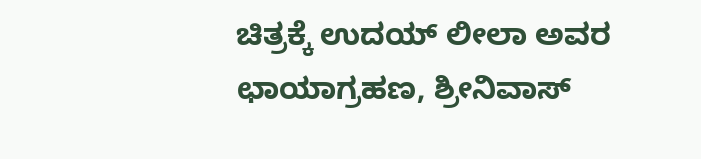ಚಿತ್ರಕ್ಕೆ ಉದಯ್ ಲೀಲಾ ಅವರ ಛಾಯಾಗ್ರಹಣ, ಶ್ರೀನಿವಾಸ್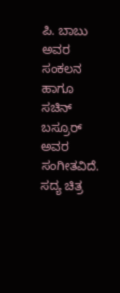ಪಿ. ಬಾಬು ಅವರ ಸಂಕಲನ ಹಾಗೂ ಸಚಿನ್ ಬಸ್ರೂರ್ ಅವರ ಸಂಗೀತವಿದೆ. ಸದ್ಯ ಚಿತ್ರ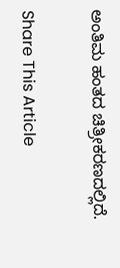ಅಂತಿಮ ಹಂತದ ಚಿತ್ರೀಕರಣದಲ್ಲಿದೆ.

Share This Article